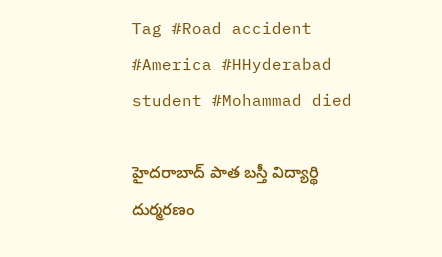Tag #Road accident #America #HHyderabad student #Mohammad died

హైదరాబాద్‌ పాత బస్తీ విద్యార్థి దుర్మరణం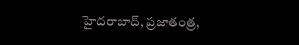హైదరాబాద్‌, ప్రజాతంత్ర,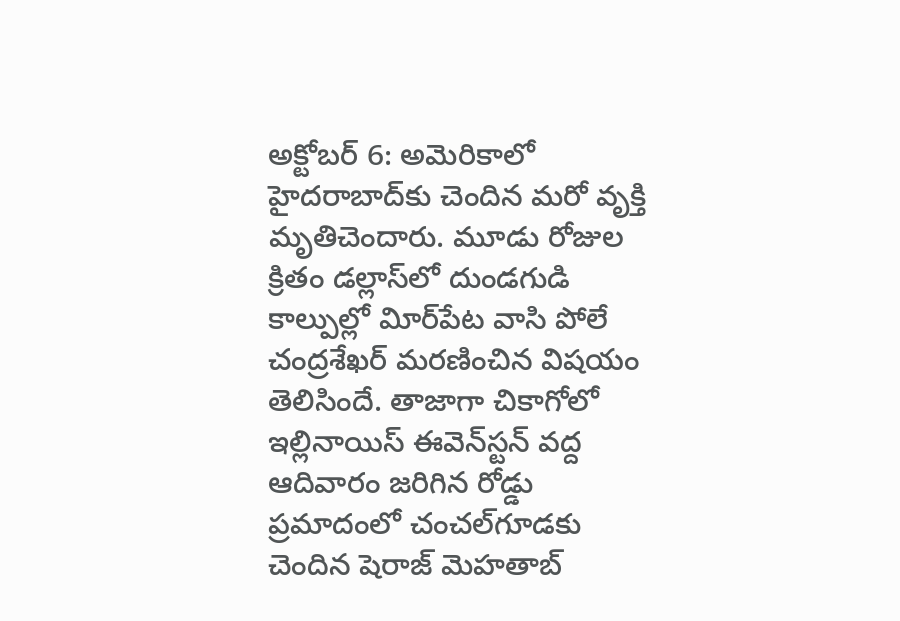అక్టోబర్‌ 6: అమెరికాలో హైదరాబాద్‌కు చెందిన మరో వృక్తి మృతిచెందారు. మూడు రోజుల క్రితం డల్లాస్‌లో దుండగుడి కాల్పుల్లో విూర్‌పేట వాసి పోలే చంద్రశేఖర్‌ మరణించిన విషయం తెలిసిందే. తాజాగా చికాగోలో ఇల్లినాయిస్‌ ఈవెన్‌స్టన్‌ వద్ద ఆదివారం జరిగిన రోడ్డు ప్రమాదంలో చంచల్‌గూడకు చెందిన షెరాజ్‌ మెహతాబ్‌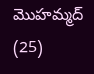మొహమ్మద్‌ (25)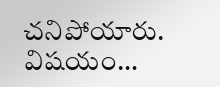చనిపోయారు. విషయం…